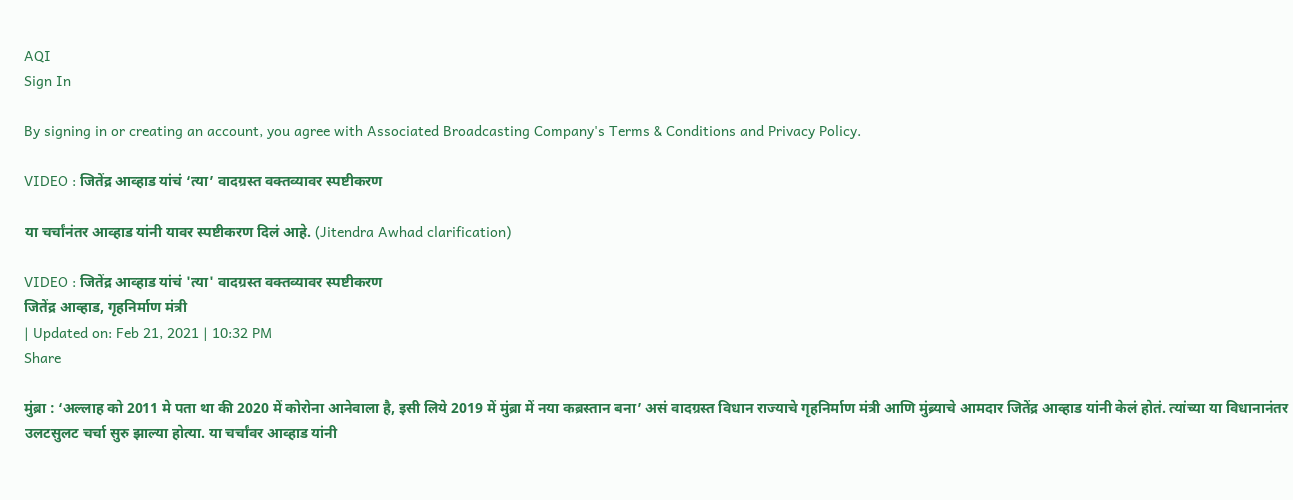AQI
Sign In

By signing in or creating an account, you agree with Associated Broadcasting Company's Terms & Conditions and Privacy Policy.

VIDEO : जितेंद्र आव्हाड यांचं ‘त्या’ वादग्रस्त वक्तव्यावर स्पष्टीकरण

या चर्चांनंतर आव्हाड यांनी यावर स्पष्टीकरण दिलं आहे. (Jitendra Awhad clarification)

VIDEO : जितेंद्र आव्हाड यांचं 'त्या' वादग्रस्त वक्तव्यावर स्पष्टीकरण
जितेंद्र आव्हाड, गृहनिर्माण मंत्री
| Updated on: Feb 21, 2021 | 10:32 PM
Share

मुंब्रा : ‘अल्लाह को 2011 मे पता था की 2020 में कोरोना आनेवाला है, इसी लिये 2019 में मुंब्रा में नया कब्रस्तान बना’ असं वादग्रस्त विधान राज्याचे गृहनिर्माण मंत्री आणि मुंब्र्याचे आमदार जितेंद्र आव्हाड यांनी केलं होतं. त्यांच्या या विधानानंतर उलटसुलट चर्चा सुरु झाल्या होत्या. या चर्चांवर आव्हाड यांनी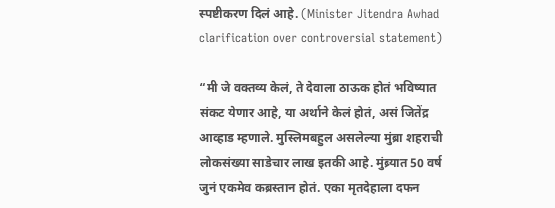स्पष्टीकरण दिलं आहे. (Minister Jitendra Awhad clarification over controversial statement)

“मी जे वक्तव्य केलं, ते देवाला ठाऊक होतं भविष्यात संकट येणार आहे, या अर्थाने केलं होतं, असं जितेंद्र आव्हाड म्हणाले. मुस्लिमबहुल असलेल्या मुंब्रा शहराची लोकसंख्या साडेचार लाख इतकी आहे. मुंब्र्यात 50 वर्ष जुनं एकमेव कब्रस्तान होतं. एका मृतदेहाला दफन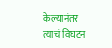केल्यानंतर त्याचं विघटन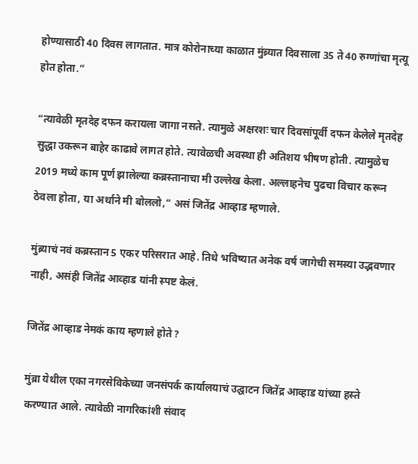होण्यासाठी 40 दिवस लागतात. मात्र कोरोनाच्या काळात मुंब्र्यात दिवसाला 35 ते 40 रुग्णांचा मृत्यू होत होता.”

“त्यावेळी मृतदेह दफन करायला जागा नसते. त्यामुळे अक्षरशः चार दिवसांपूर्वी दफन केलेले मृतदेह सुद्धा उकरून बाहेर काढावे लागत होते. त्यावेळची अवस्था ही अतिशय भीषण होती. त्यामुळेच 2019 मध्ये काम पूर्ण झालेल्या कब्रस्तानाचा मी उल्लेख केला. अल्लाहनेच पुढचा विचार करून ठेवला होता, या अर्थाने मी बोललो,” असं जितेंद्र आव्हाड म्हणाले.

मुंब्र्याचं नवं कब्रस्तान 5 एकर परिसरात आहे. तिथे भविष्यात अनेक वर्ष जागेची समस्या उद्भवणार नाही, असंही जितेंद्र आव्हाड यांनी स्पष्ट केलं.

जितेंद्र आव्हाड नेमकं काय म्हणाले होते?

मुंब्रा येथील एका नगरसेविकेच्या जनसंपर्क कार्यालयाचं उद्घाटन जितेंद्र आव्हाड यांच्या हस्ते करण्यात आले. त्यावेळी नागरिकांशी संवाद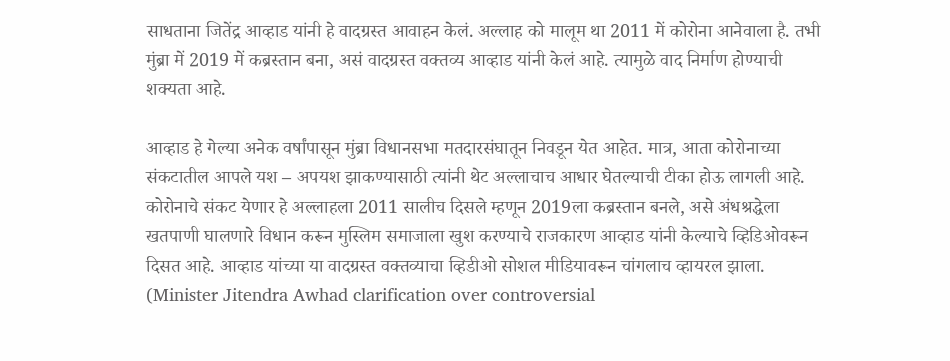साधताना जितेंद्र आव्हाड यांनी हे वादग्रस्त आवाहन केलं. अल्लाह को मालूम था 2011 में कोरोना आनेवाला है. तभी मुंब्रा में 2019 में कब्रस्तान बना, असं वादग्रस्त वक्तव्य आव्हाड यांनी केलं आहे. त्यामुळे वाद निर्माण होण्याची शक्यता आहे.

आव्हाड हे गेल्या अनेक वर्षांपासून मुंब्रा विधानसभा मतदारसंघातून निवडून येत आहेत. मात्र, आता कोरोनाच्या संकटातील आपले यश – अपयश झाकण्यासाठी त्यांनी थेट अल्लाचाच आधार घेतल्याची टीका होऊ लागली आहे. कोरोनाचे संकट येणार हे अल्लाहला 2011 सालीच दिसले म्हणून 2019ला कब्रस्तान बनले, असे अंधश्रद्धेला खतपाणी घालणारे विधान करून मुस्लिम समाजाला खुश करण्याचे राजकारण आव्हाड यांनी केल्याचे व्हिडिओवरून दिसत आहे. आव्हाड यांच्या या वादग्रस्त वक्तव्याचा व्हिडीओ सोशल मीडियावरून चांगलाच व्हायरल झाला.  (Minister Jitendra Awhad clarification over controversial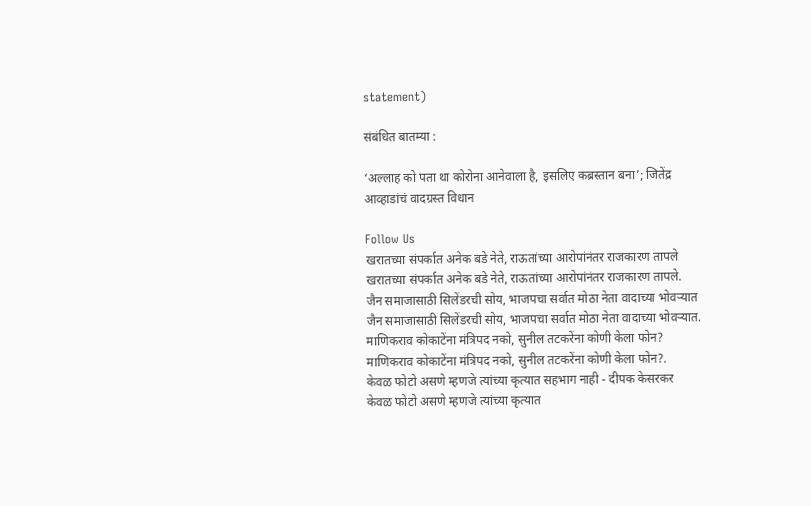statement)

संबंधित बातम्या :

‘अल्लाह को पता था कोरोना आनेवाला है, इसलिए कब्रस्तान बना’; जितेंद्र आव्हाडांचं वादग्रस्त विधान

Follow Us
खरातच्या संपर्कात अनेक बडे नेते, राऊतांच्या आरोपांनंतर राजकारण तापले
खरातच्या संपर्कात अनेक बडे नेते, राऊतांच्या आरोपांनंतर राजकारण तापले.
जैन समाजासाठी सिलेंडरची सोय, भाजपचा सर्वात मोठा नेता वादाच्या भोवऱ्यात
जैन समाजासाठी सिलेंडरची सोय, भाजपचा सर्वात मोठा नेता वादाच्या भोवऱ्यात.
माणिकराव कोकाटेंना मंत्रिपद नको, सुनील तटकरेंना कोणी केला फोन?
माणिकराव कोकाटेंना मंत्रिपद नको, सुनील तटकरेंना कोणी केला फोन?.
केवळ फोटो असणे म्हणजे त्यांच्या कृत्यात सहभाग नाही - दीपक केसरकर
केवळ फोटो असणे म्हणजे त्यांच्या कृत्यात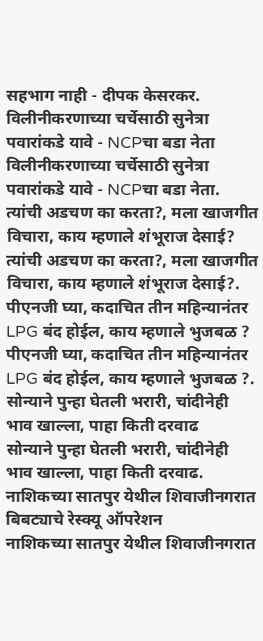सहभाग नाही - दीपक केसरकर.
विलीनीकरणाच्या चर्चेसाठी सुनेत्रा पवारांकडे यावे - NCPचा बडा नेता
विलीनीकरणाच्या चर्चेसाठी सुनेत्रा पवारांकडे यावे - NCPचा बडा नेता.
त्यांची अडचण का करता?, मला खाजगीत विचारा, काय म्हणाले शंभूराज देसाई?
त्यांची अडचण का करता?, मला खाजगीत विचारा, काय म्हणाले शंभूराज देसाई?.
पीएनजी घ्या, कदाचित तीन महिन्यानंतर LPG बंद होईल, काय म्हणाले भुजबळ ?
पीएनजी घ्या, कदाचित तीन महिन्यानंतर LPG बंद होईल, काय म्हणाले भुजबळ ?.
सोन्याने पुन्हा घेतली भरारी, चांदीनेही भाव खाल्ला, पाहा किती दरवाढ
सोन्याने पुन्हा घेतली भरारी, चांदीनेही भाव खाल्ला, पाहा किती दरवाढ.
नाशिकच्या सातपुर येथील शिवाजीनगरात बिबट्याचे रेस्क्यू ऑपरेशन
नाशिकच्या सातपुर येथील शिवाजीनगरात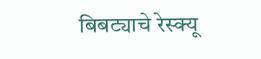बिबट्याचे रेस्क्यू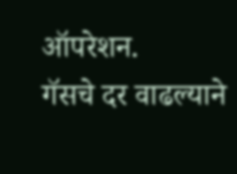ऑपरेशन.
गॅसचे दर वाढल्याने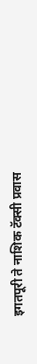इगतपूरी ते नाशिक टॅक्सी प्रवास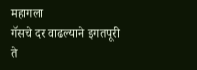महागला
गॅसचे दर वाढल्याने इगतपूरी ते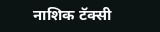नाशिक टॅक्सी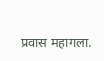प्रवास महागला.